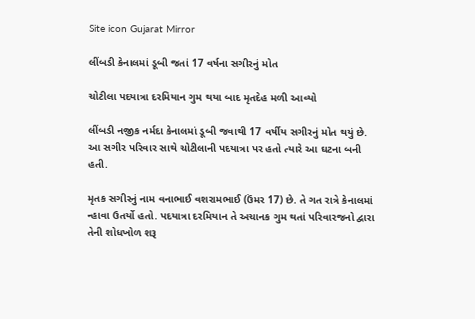Site icon Gujarat Mirror

લીંબડી કેનાલમાં ડૂબી જતાં 17 વર્ષના સગીરનું મોત

ચોટીલા પદયાત્રા દરમિયાન ગુમ થયા બાદ મૃતદેહ મળી આવ્યો

લીંબડી નજીક નર્મદા કેનાલમાં ડૂબી જવાથી 17 વર્ષીય સગીરનું મોત થયું છે. આ સગીર પરિવાર સાથે ચોટીલાની પદયાત્રા પર હતો ત્યારે આ ઘટના બની હતી.

મૃતક સગીરનું નામ વનાભાઈ વશરામભાઈ (ઉંમર 17) છે. તે ગત રાત્રે કેનાલમાં ન્હાવા ઉતર્યો હતો. પદયાત્રા દરમિયાન તે અચાનક ગુમ થતાં પરિવારજનો દ્વારા તેની શોધખોળ શરૂ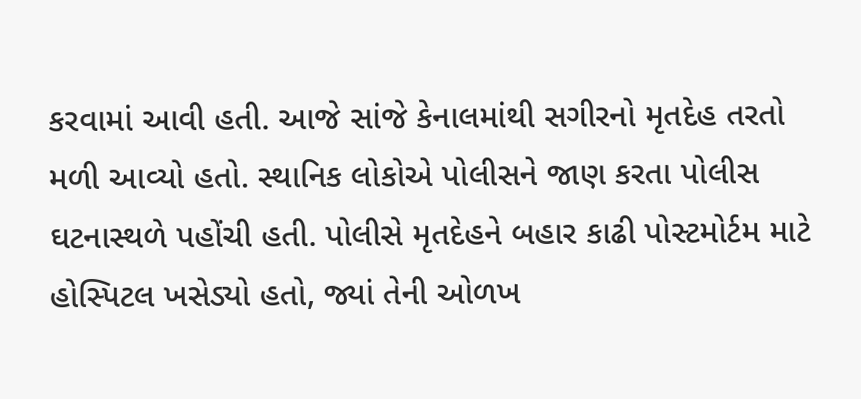કરવામાં આવી હતી. આજે સાંજે કેનાલમાંથી સગીરનો મૃતદેહ તરતો મળી આવ્યો હતો. સ્થાનિક લોકોએ પોલીસને જાણ કરતા પોલીસ ઘટનાસ્થળે પહોંચી હતી. પોલીસે મૃતદેહને બહાર કાઢી પોસ્ટમોર્ટમ માટે હોસ્પિટલ ખસેડ્યો હતો, જ્યાં તેની ઓળખ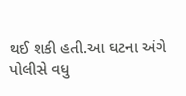થઈ શકી હતી.આ ઘટના અંગે પોલીસે વધુ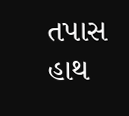તપાસ હાથ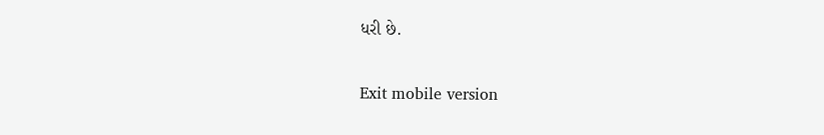ધરી છે.

Exit mobile version